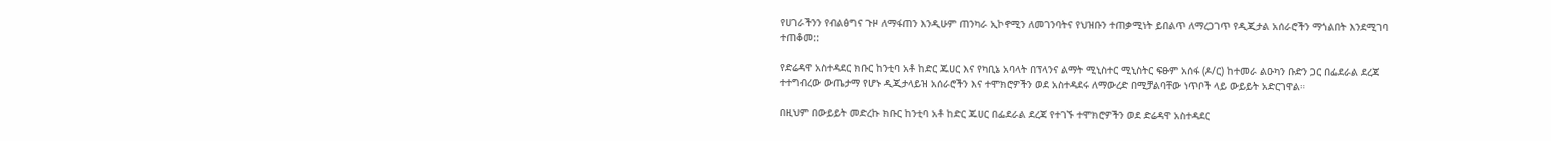የሀገራችንን የብልፅግና ጉዞ ለማፋጠን እንዲሁም ጠንካራ ኢኮኖሚን ለመገንባትና የህዝቡን ተጠቃሚነት ይበልጥ ለማረጋገጥ የዲጂታል አሰራሮችን ማጎልበት እንደሚገባ ተጠቆመ::

የድሬዳዋ አስተዳደር ክቡር ከንቲባ አቶ ከድር ጁሀር እና የካቢኔ አባላት በፕላንና ልማት ሚኒስተር ሚኒስትር ፍፁም አሰፋ (ዶ/ር) ከተመራ ልዑካን ቡድን ጋር በፌደራል ደረጃ ተተግብረው ውጤታማ የሆኑ ዲጂታላይዝ አሰራሮችን እና ተሞክሮዎችን ወደ አስተዳደሩ ለማውረድ በሚቻልባቸው ነጥቦች ላይ ውይይት አድርገዋል።

በዚህም በውይይት መድረኩ ክቡር ከንቲባ አቶ ከድር ጁሀር በፌደራል ደረጃ የተገኙ ተሞክሮዎችን ወደ ድሬዳዋ አስተዳደር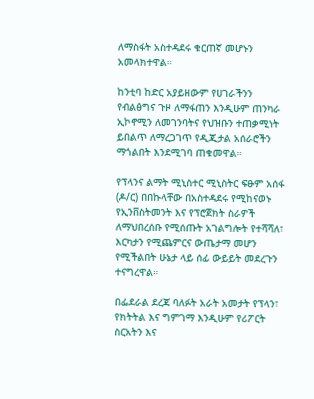ለማስፋት አስተዳደሩ ቁርጠኛ መሆኑን አመላክተዋል።

ከንቲባ ከድር አያይዘውም የሀገራችንን የብልፅግና ጉዞ ለማፋጠን እንዲሁም ጠንካራ ኢኮኖሚን ለመገንባትና የህዝቡን ተጠቃሚነት ይበልጥ ለማረጋገጥ የዲጂታል አሰራሮችን ማጎልበት እንደሚገባ ጠቁመዋል።

የፕላንና ልማት ሚኒስተር ሚኒስትር ፍፁም አሰፋ (ዶ/ር) በበኩላቸው በአስተዳደሩ የሚከናወኑ የኢንቨስትመንት እና የፕሮጀክት ስራዎች ለማህበረሰቡ የሚሰጡት አገልግሎት የተሻሻለ፣ እርካታን የሚጨምርና ውጤታማ መሆን የሚችልበት ሁኔታ ላይ ሰፊ ውይይት መደረጉን ተናግረዋል።

በፌደራል ደረጃ ባለፉት አራት አመታት የፕላን፣ የክትትል እና ግምገማ እንዲሁም የሪፖርት ስርአትን እና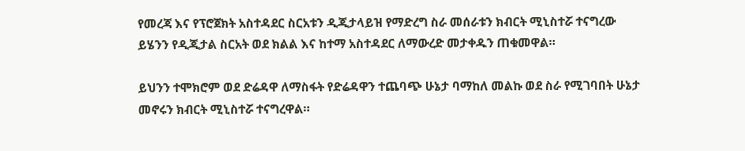የመረጃ እና የፕሮጀክት አስተዳደር ስርአቱን ዲጂታላይዝ የማድረግ ስራ መሰራቱን ክብርት ሚኒስተሯ ተናግረው ይሄንን የዲጂታል ስርአት ወደ ክልል እና ከተማ አስተዳደር ለማውረድ መታቀዱን ጠቁመዋል።

ይህንን ተሞክሮም ወደ ድሬዳዋ ለማስፋት የድሬዳዋን ተጨባጭ ሁኔታ ባማከለ መልኩ ወደ ስራ የሚገባበት ሁኔታ መኖሩን ክብርት ሚኒስተሯ ተናግረዋል።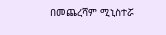በመጨረሻም ሚኒስተሯ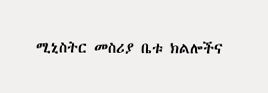ሚኒስትር መስሪያ ቤቱ ክልሎችና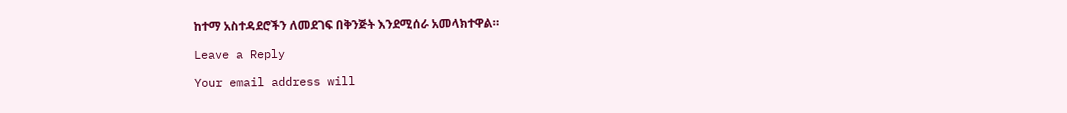ከተማ አስተዳደሮችን ለመደገፍ በቅንጅት እንደሚሰራ አመላክተዋል።

Leave a Reply

Your email address will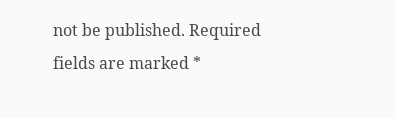not be published. Required fields are marked *